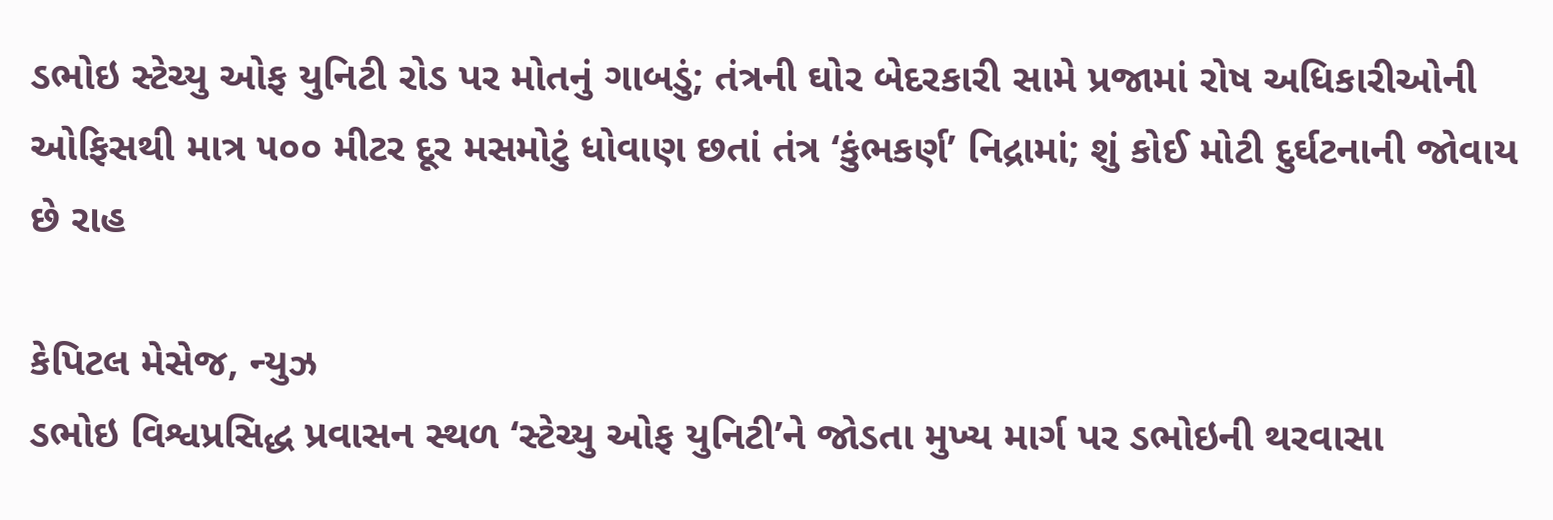ડભોઇ સ્ટેચ્યુ ઓફ યુનિટી રોડ પર મોતનું ગાબડું; તંત્રની ઘોર બેદરકારી સામે પ્રજામાં રોષ અધિકારીઓની ઓફિસથી માત્ર ૫૦૦ મીટર દૂર મસમોટું ધોવાણ છતાં તંત્ર ‘કુંભકર્ણ’ નિદ્રામાં; શું કોઈ મોટી દુર્ઘટનાની જોવાય છે રાહ

કેપિટલ મેસેજ, ન્યુઝ
ડભોઇ વિશ્વપ્રસિદ્ધ પ્રવાસન સ્થળ ‘સ્ટેચ્યુ ઓફ યુનિટી’ને જોડતા મુખ્ય માર્ગ પર ડભોઇની થરવાસા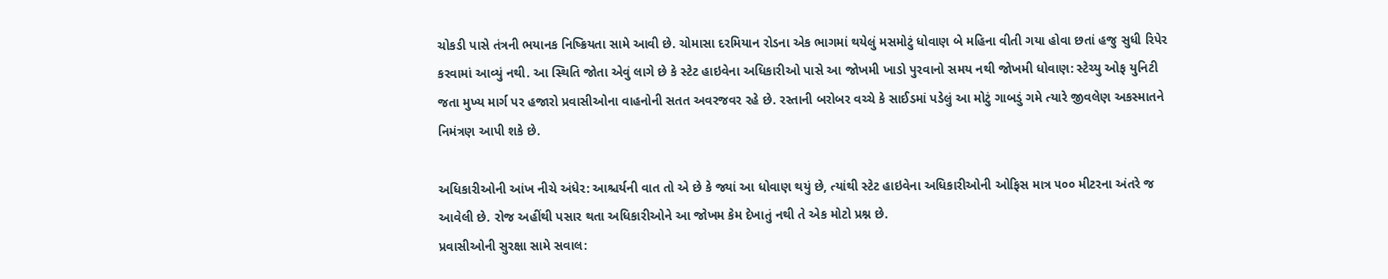ચોકડી પાસે તંત્રની ભયાનક નિષ્ક્રિયતા સામે આવી છે. ચોમાસા દરમિયાન રોડના એક ભાગમાં થયેલું મસમોટું ધોવાણ બે મહિના વીતી ગયા હોવા છતાં હજુ સુધી રિપેર કરવામાં આવ્યું નથી. આ સ્થિતિ જોતા એવું લાગે છે કે સ્ટેટ હાઇવેના અધિકારીઓ પાસે આ જોખમી ખાડો પુરવાનો સમય નથી જોખમી ધોવાણ: સ્ટેચ્યુ ઓફ યુનિટી જતા મુખ્ય માર્ગ પર હજારો પ્રવાસીઓના વાહનોની સતત અવરજવર રહે છે. રસ્તાની બરોબર વચ્ચે કે સાઈડમાં પડેલું આ મોટું ગાબડું ગમે ત્યારે જીવલેણ અકસ્માતને નિમંત્રણ આપી શકે છે.

અધિકારીઓની આંખ નીચે અંધેર: આશ્ચર્યની વાત તો એ છે કે જ્યાં આ ધોવાણ થયું છે, ત્યાંથી સ્ટેટ હાઇવેના અધિકારીઓની ઓફિસ માત્ર ૫૦૦ મીટરના અંતરે જ આવેલી છે. રોજ અહીંથી પસાર થતા અધિકારીઓને આ જોખમ કેમ દેખાતું નથી તે એક મોટો પ્રશ્ન છે.
પ્રવાસીઓની સુરક્ષા સામે સવાલ: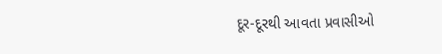દૂર-દૂરથી આવતા પ્રવાસીઓ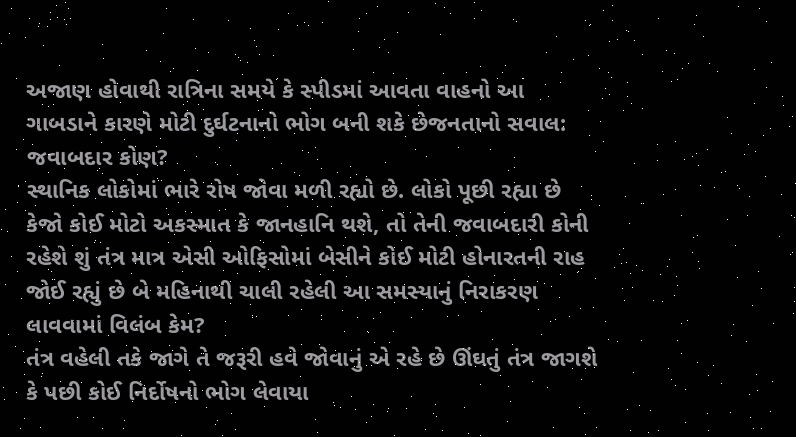અજાણ હોવાથી રાત્રિના સમયે કે સ્પીડમાં આવતા વાહનો આ ગાબડાને કારણે મોટી દુર્ઘટનાનો ભોગ બની શકે છેજનતાનો સવાલ: જવાબદાર કોણ?
સ્થાનિક લોકોમાં ભારે રોષ જોવા મળી રહ્યો છે. લોકો પૂછી રહ્યા છે કેજો કોઈ મોટો અકસ્માત કે જાનહાનિ થશે, તો તેની જવાબદારી કોની રહેશે શું તંત્ર માત્ર એસી ઓફિસોમાં બેસીને કોઈ મોટી હોનારતની રાહ જોઈ રહ્યું છે બે મહિનાથી ચાલી રહેલી આ સમસ્યાનું નિરાકરણ લાવવામાં વિલંબ કેમ?
તંત્ર વહેલી તકે જાગે તે જરૂરી હવે જોવાનું એ રહે છે ઊંઘતું તંત્ર જાગશે કે પછી કોઈ નિર્દોષનો ભોગ લેવાયા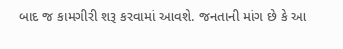બાદ જ કામગીરી શરૂ કરવામાં આવશે. જનતાની માંગ છે કે આ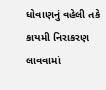ધોવાણનું વહેલી તકે કાયમી નિરાકરણ લાવવામાં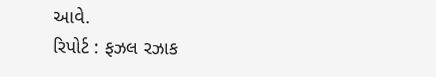આવે.
રિપોર્ટ : ફઝલ રઝાક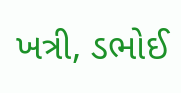ખત્રી, ડભોઈ